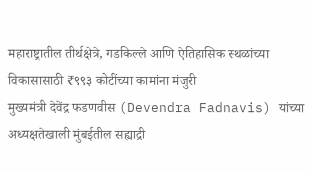महाराष्ट्रातील तीर्थक्षेत्रे, गडकिल्ले आणि ऐतिहासिक स्थळांच्या विकासासाठी ₹९९३ कोटींच्या कामांना मंजुरी
मुख्यमंत्री देवेंद्र फडणवीस (Devendra Fadnavis) यांच्या अध्यक्षतेखाली मुंबईतील सह्याद्री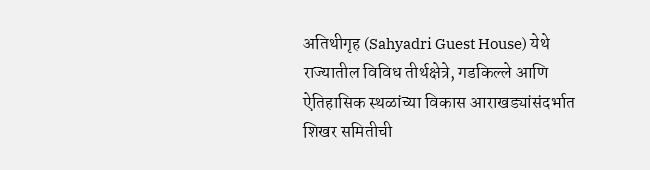अतिथीगृह (Sahyadri Guest House) येथे राज्यातील विविध तीर्थक्षेत्रे, गडकिल्ले आणि ऐतिहासिक स्थळांच्या विकास आराखड्यांसंदर्भात शिखर समितीची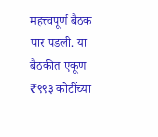महत्त्वपूर्ण बैठक पार पडली. या बैठकीत एकूण ₹९९३ कोटींच्या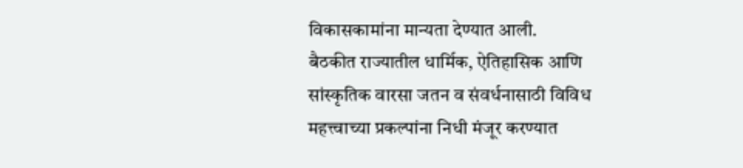विकासकामांना मान्यता देण्यात आली.
बैठकीत राज्यातील धार्मिक, ऐतिहासिक आणि सांस्कृतिक वारसा जतन व संवर्धनासाठी विविध महत्त्वाच्या प्रकल्पांना निधी मंजूर करण्यात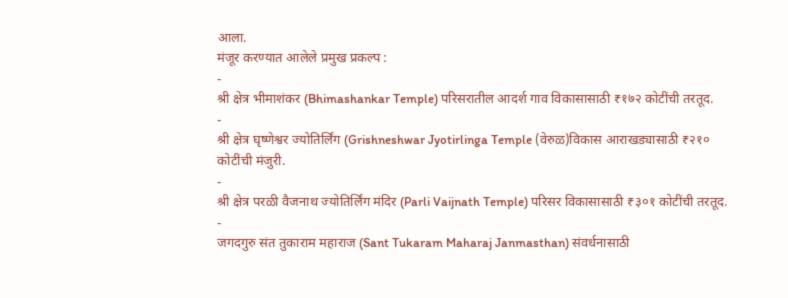आला.
मंजूर करण्यात आलेले प्रमुख प्रकल्प :
-
श्री क्षेत्र भीमाशंकर (Bhimashankar Temple) परिसरातील आदर्श गाव विकासासाठी ₹१७२ कोटींची तरतूद.
-
श्री क्षेत्र घृष्णेश्वर ज्योतिर्लिंग (Grishneshwar Jyotirlinga Temple (वेरुळ)विकास आराखड्यासाठी ₹२१० कोटींची मंजुरी.
-
श्री क्षेत्र परळी वैजनाथ ज्योतिर्लिंग मंदिर (Parli Vaijnath Temple) परिसर विकासासाठी ₹३०१ कोटींची तरतूद.
-
जगदगुरु संत तुकाराम महाराज (Sant Tukaram Maharaj Janmasthan) संवर्धनासाठी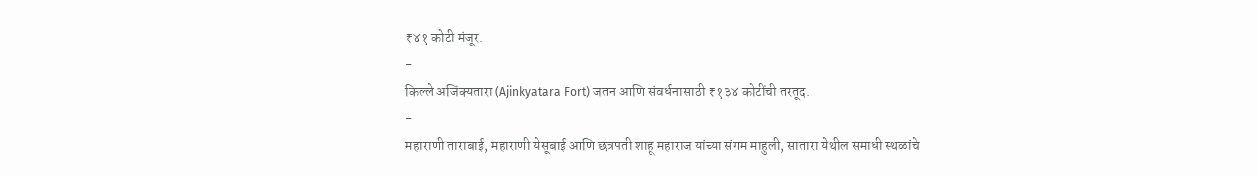₹४१ कोटी मंजूर.
-
किल्ले अजिंक्यतारा (Ajinkyatara Fort) जतन आणि संवर्धनासाठी ₹१३४ कोटींची तरतूद.
-
महाराणी ताराबाई, महाराणी येसूबाई आणि छत्रपती शाहू महाराज यांच्या संगम माहुली, सातारा येथील समाधी स्थळांचे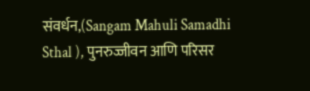संवर्धन,(Sangam Mahuli Samadhi Sthal ), पुनरुज्जीवन आणि परिसर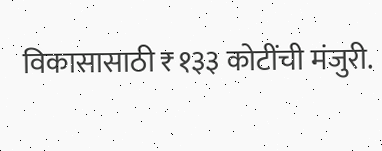विकासासाठी ₹१३३ कोटींची मंजुरी.